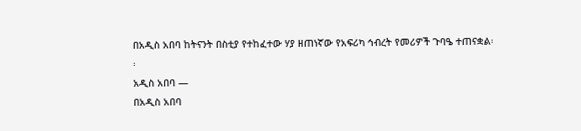በአዲስ አበባ ከትናንት በስቲያ የተከፈተው ሃያ ዘጠነኛው የአፍሪካ ኅብረት የመሪዎች ጉባዔ ተጠናቋል፡፡
አዲስ አበባ —
በአዲስ አበባ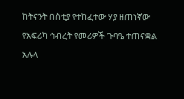ከትናንት በስቲያ የተከፈተው ሃያ ዘጠነኛው የአፍሪካ ኅብረት የመሪዎች ጉባዔ ተጠናቋል አሉላ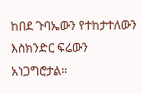ከበደ ጉባኤውን የተከታተለውን እስክንድር ፍሬውን አነጋግሮታል።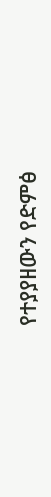የተያያዘውን የድምፅ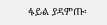ፋይል ያዳምጡ፡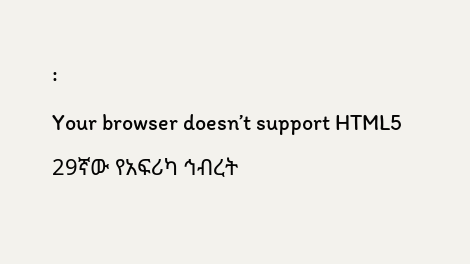፡
Your browser doesn’t support HTML5
29ኛው የአፍሪካ ኅብረት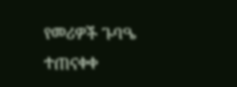የመሪዎች ጉባዔ ተጠናቀቀ